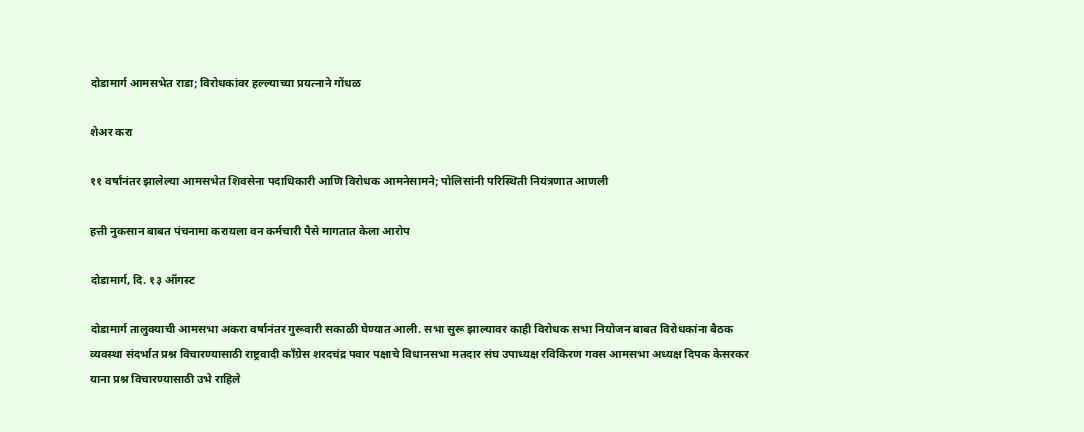दोडामार्ग आमसभेत राडा; विरोधकांवर हल्ल्याच्या प्रयत्नाने गोंधळ

शेअर करा

११ वर्षांनंतर झालेल्या आमसभेत शिवसेना पदाधिकारी आणि विरोधक आमनेसामने; पोलिसांनी परिस्थिती नियंत्रणात आणली

हत्ती नुकसान बाबत पंचनामा करायला वन कर्मचारी पैसे मागतात केला आरोप

दोडामार्ग, दि. १३ ऑगस्ट

दोडामार्ग तालुक्याची आमसभा अकरा वर्षानंतर गुरूवारी सकाळी घेण्यात आली. सभा सुरू झाल्यावर काही विरोधक सभा नियोजन बाबत विरोधकांना बैठक व्यवस्था संदर्भात प्रश्न विचारण्यासाठी राष्ट्रवादी काँग्रेस शरदचंद्र पवार पक्षाचे विधानसभा मतदार संघ उपाध्यक्ष रविकिरण गवस आमसभा अध्यक्ष दिपक केसरकर याना प्रश्न विचारण्यासाठी उभे राहिले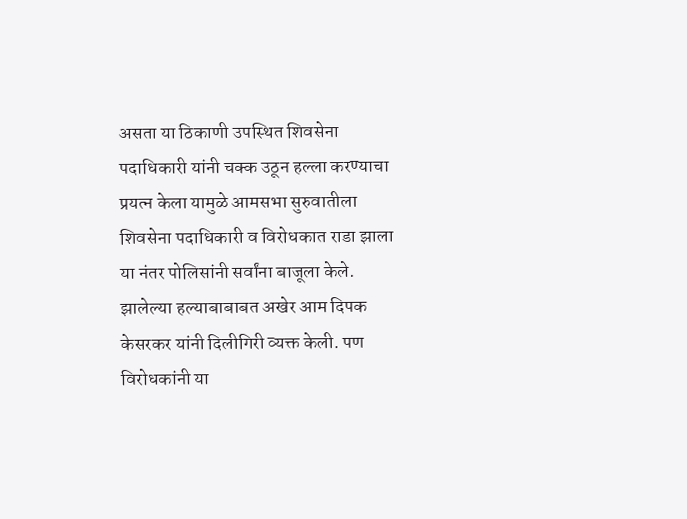असता या ठिकाणी उपस्थित शिवसेना पदाधिकारी यांनी चक्क उठून हल्ला करण्याचा प्रयत्न केला यामुळे आमसभा सुरुवातीला शिवसेना पदाधिकारी व विरोधकात राडा झाला या नंतर पोलिसांनी सर्वांना बाजूला केले. झालेल्या हल्याबाबाबत अखेर आम दिपक केसरकर यांनी दिलीगिरी व्यक्त केली. पण विरोधकांनी या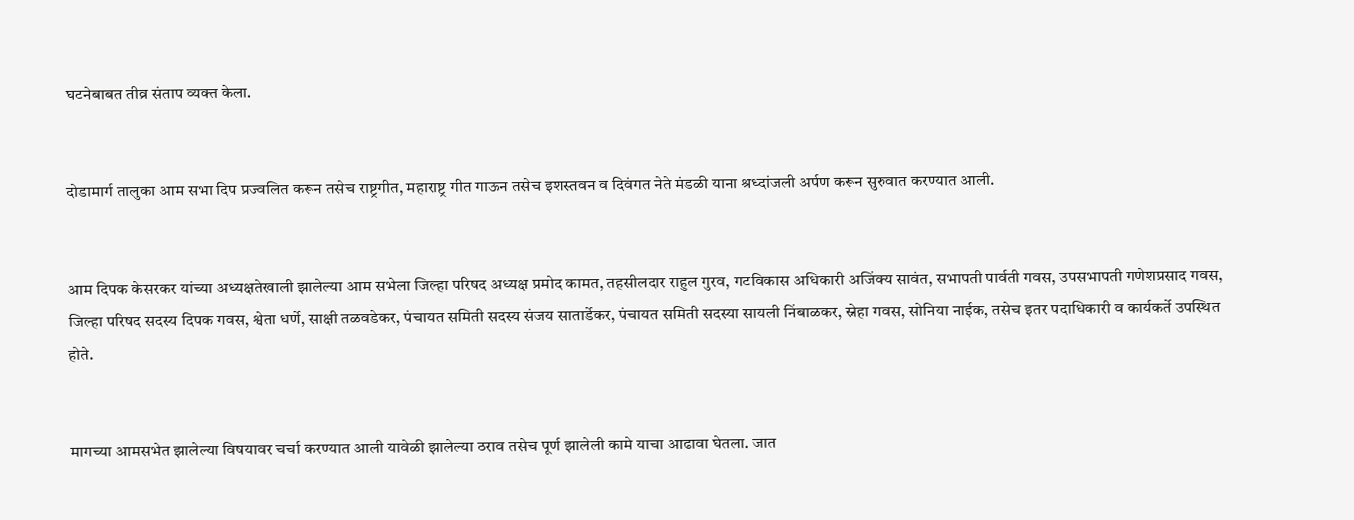घटनेबाबत तीव्र संताप व्यक्त केला.


दोडामार्ग तालुका आम सभा दिप प्रज्वलित करून तसेच राष्ट्रगीत, महाराष्ट्र गीत गाऊन तसेच इशस्तवन व दिवंगत नेते मंडळी याना श्रध्दांजली अर्पण करून सुरुवात करण्यात आली.


आम दिपक केसरकर यांच्या अध्यक्षतेखाली झालेल्या आम सभेला जिल्हा परिषद अध्यक्ष प्रमोद कामत, तहसीलदार राहुल गुरव, गटविकास अधिकारी अजिंक्य सावंत, सभापती पार्वती गवस, उपसभापती गणेशप्रसाद गवस, जिल्हा परिषद सदस्य दिपक गवस, श्वेता धर्णे, साक्षी तळवडेकर, पंचायत समिती सदस्य संजय सातार्डेकर, पंचायत समिती सदस्या सायली निंबाळकर, स्नेहा गवस, सोनिया नाईक, तसेच इतर पदाधिकारी व कार्यकर्ते उपस्थित होते.


मागच्या आमसभेत झालेल्या विषयावर चर्चा करण्यात आली यावेळी झालेल्या ठराव तसेच पूर्ण झालेली कामे याचा आढावा घेतला. जात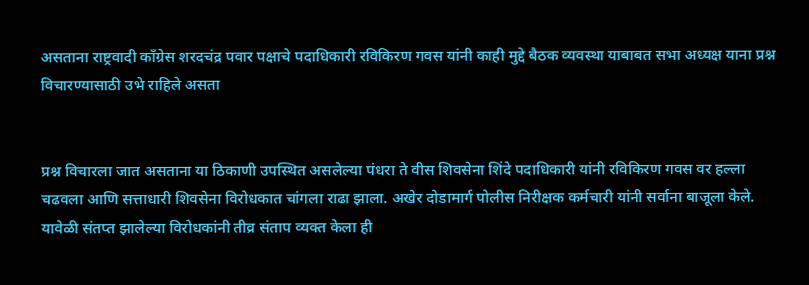असताना राष्ट्रवादी काँग्रेस शरदचंद्र पवार पक्षाचे पदाधिकारी रविकिरण गवस यांनी काही मुद्दे बैठक व्यवस्था याबाबत सभा अध्यक्ष याना प्रश्न विचारण्यासाठी उभे राहिले असता


प्रश्न विचारला जात असताना या ठिकाणी उपस्थित असलेल्या पंधरा ते वीस शिवसेना शिंदे पदाधिकारी यांनी रविकिरण गवस वर हल्ला चढवला आणि सत्ताधारी शिवसेना विरोधकात चांगला राढा झाला. अखेर दोडामार्ग पोलीस निरीक्षक कर्मचारी यांनी सर्वाना बाजूला केले. यावेळी संतप्त झालेल्या विरोधकांनी तीव्र संताप व्यक्त केला ही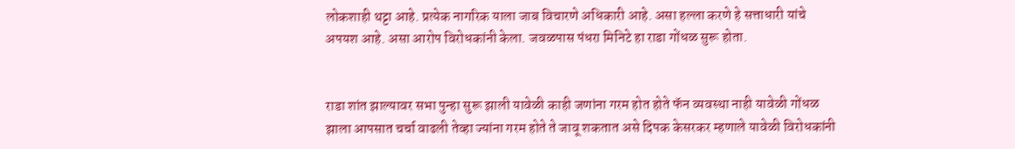लोकशाही थट्टा आहे. प्रत्येक नागरिक याला जाब विचारणे अधिकारी आहे. असा हल्ला करणे हे सत्ताधारी यांचे अपयश आहे. असा आरोप विरोधकांनी केला. जवळपास पंधरा मिनिटे हा राडा गोंधळ सुरू होता.


राडा शांत झाल्यावर सभा पुन्हा सुरू झाली यावेळी काही जणांना गरम होत होते फॅन व्यवस्था नाही यावेळी गोंधळ झाला आपसात चर्चा वाढली तेव्हा ज्यांना गरम होते ते जावू शकतात असे दिपक केसरकर म्हणाले यावेळी विरोधकांनी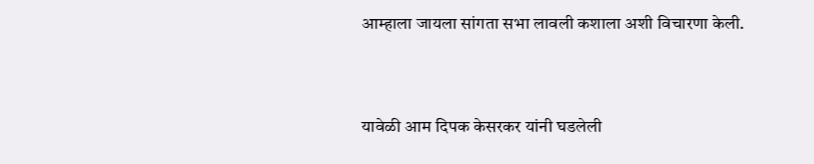आम्हाला जायला सांगता सभा लावली कशाला अशी विचारणा केली.


यावेळी आम दिपक केसरकर यांनी घडलेली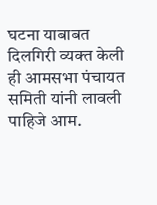घटना याबाबत दिलगिरी व्यक्त केली ही आमसभा पंचायत समिती यांनी लावली पाहिजे आम.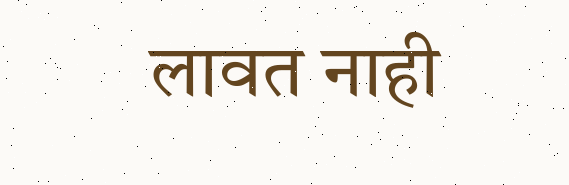लावत नाही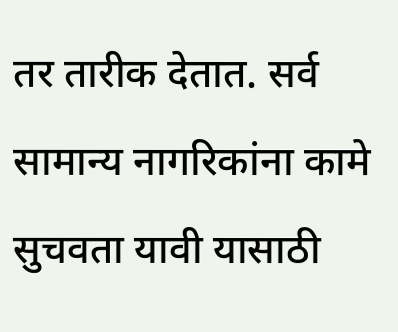तर तारीक देतात. सर्व सामान्य नागरिकांना कामे सुचवता यावी यासाठी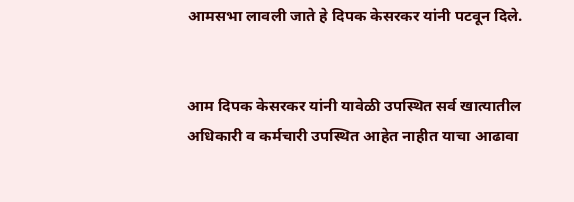आमसभा लावली जाते हे दिपक केसरकर यांनी पटवून दिले.


आम दिपक केसरकर यांनी यावेळी उपस्थित सर्व खात्यातील अधिकारी व कर्मचारी उपस्थित आहेत नाहीत याचा आढावा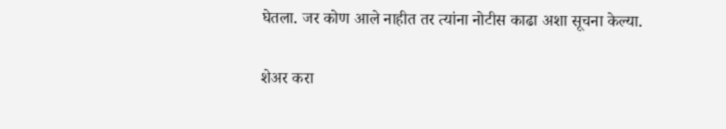घेतला. जर कोण आले नाहीत तर त्यांना नोटीस काढा अशा सूचना केल्या.

शेअर करा